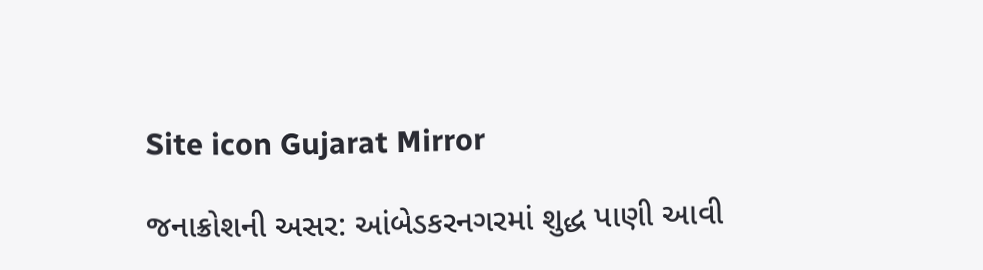Site icon Gujarat Mirror

જનાક્રોશની અસર: આંબેડકરનગરમાં શુદ્ધ પાણી આવી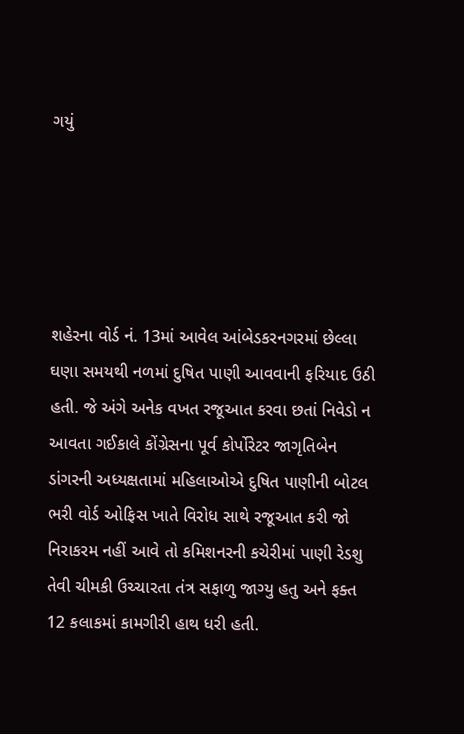ગયું





શહેરના વોર્ડ નં. 13માં આવેલ આંબેડકરનગરમાં છેલ્લા ઘણા સમયથી નળમાં દુષિત પાણી આવવાની ફરિયાદ ઉઠી હતી. જે અંગે અનેક વખત રજૂઆત કરવા છતાં નિવેડો ન આવતા ગઈકાલે કોંગ્રેસના પૂર્વ કોર્પોરેટર જાગૃતિબેન ડાંગરની અધ્યક્ષતામાં મહિલાઓએ દુષિત પાણીની બોટલ ભરી વોર્ડ ઓફિસ ખાતે વિરોધ સાથે રજૂઆત કરી જો નિરાકરમ નહીં આવે તો કમિશનરની કચેરીમાં પાણી રેડશુ તેવી ચીમકી ઉચ્ચારતા તંત્ર સફાળુ જાગ્યુ હતુ અને ફક્ત 12 કલાકમાં કામગીરી હાથ ધરી હતી.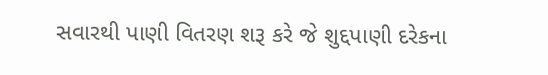સવારથી પાણી વિતરણ શરૂ કરે જે શુદ્દપાણી દરેકના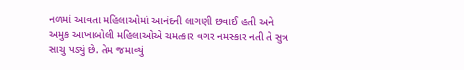નળમાં આવતા મહિલાઓમાં આનંદની લાગણી છવાઈ હતી અને અમુક આખાબોલી મહિલાઓએ ચમત્કાર વગર નમસ્કાર નતી તે સુત્ર સાચુ પડ્યું છે. તેમ જમાવ્યું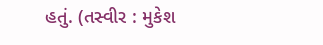હતું. (તસ્વીર : મુકેશ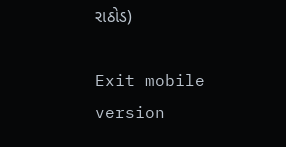રાઠોડ)

Exit mobile version